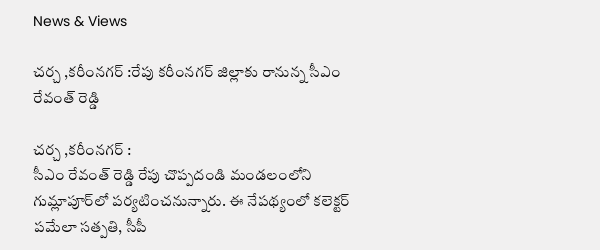News & Views

చర్చ ,కరీంనగర్‌ :రేపు కరీంనగర్‌ జిల్లాకు రానున్న సీఎం రేవంత్ రెడ్డి

చర్చ ,కరీంనగర్‌ :
సీఎం రేవంత్ రెడ్డి రేపు చొప్పదండి మండలంలోని గుమ్లాపూర్‌లో పర్యటించనున్నారు. ఈ నేపథ్యంలో కలెక్టర్ పమేలా సత్పతి, సీపీ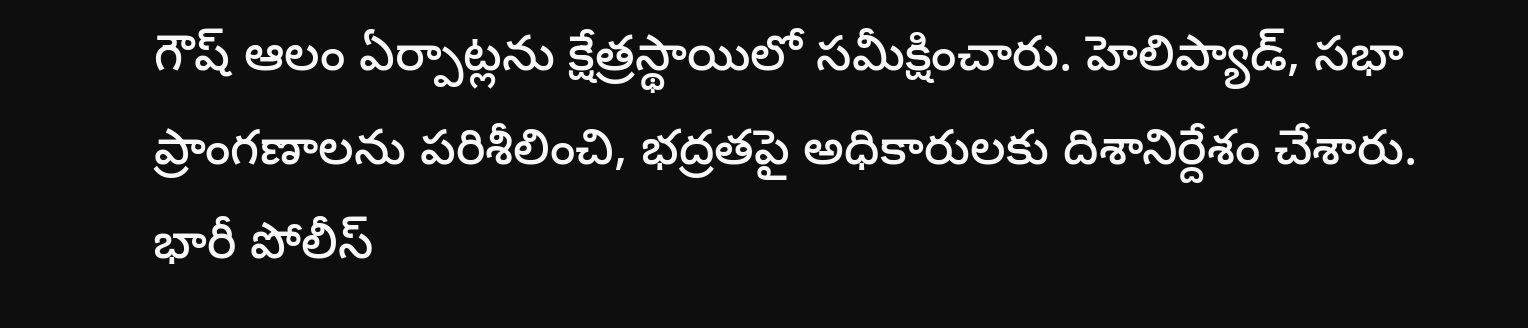గౌష్ ఆలం ఏర్పాట్లను క్షేత్రస్థాయిలో సమీక్షించారు. హెలిప్యాడ్, సభా ప్రాంగణాలను పరిశీలించి, భద్రతపై అధికారులకు దిశానిర్దేశం చేశారు. భారీ పోలీస్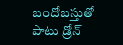బందోబస్తుతో పాటు డ్రోన్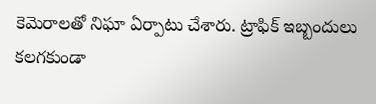కెమెరాలతో నిఘా ఏర్పాటు చేశారు. ట్రాఫిక్ ఇబ్బందులు కలగకుండా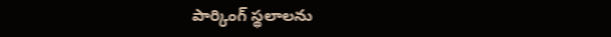పార్కింగ్ స్థలాలను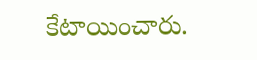కేటాయించారు.